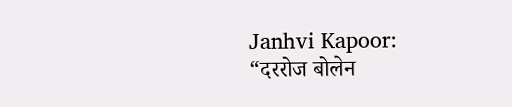Janhvi Kapoor: “दररोज बोलेन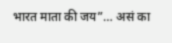भारत माता की जय”… असं का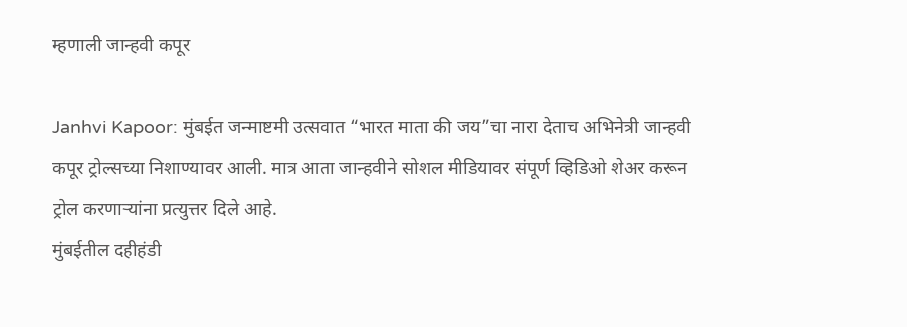म्हणाली जान्हवी कपूर

Janhvi Kapoor: मुंबईत जन्माष्टमी उत्सवात “भारत माता की जय”चा नारा देताच अभिनेत्री जान्हवी कपूर ट्रोल्सच्या निशाण्यावर आली. मात्र आता जान्हवीने सोशल मीडियावर संपूर्ण व्हिडिओ शेअर करून ट्रोल करणाऱ्यांना प्रत्युत्तर दिले आहे.
मुंबईतील दहीहंडी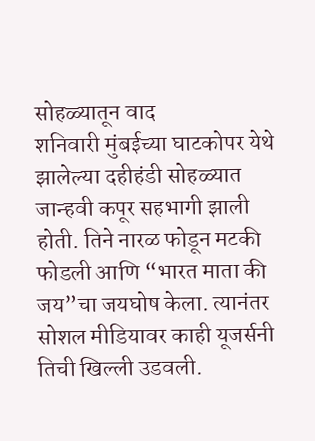सोहळ्यातून वाद
शनिवारी मुंबईच्या घाटकोपर येथे झालेल्या दहीहंडी सोहळ्यात जान्हवी कपूर सहभागी झाली होती. तिने नारळ फोडून मटकी फोडली आणि “भारत माता की जय”चा जयघोष केला. त्यानंतर सोशल मीडियावर काही यूजर्सनी तिची खिल्ली उडवली.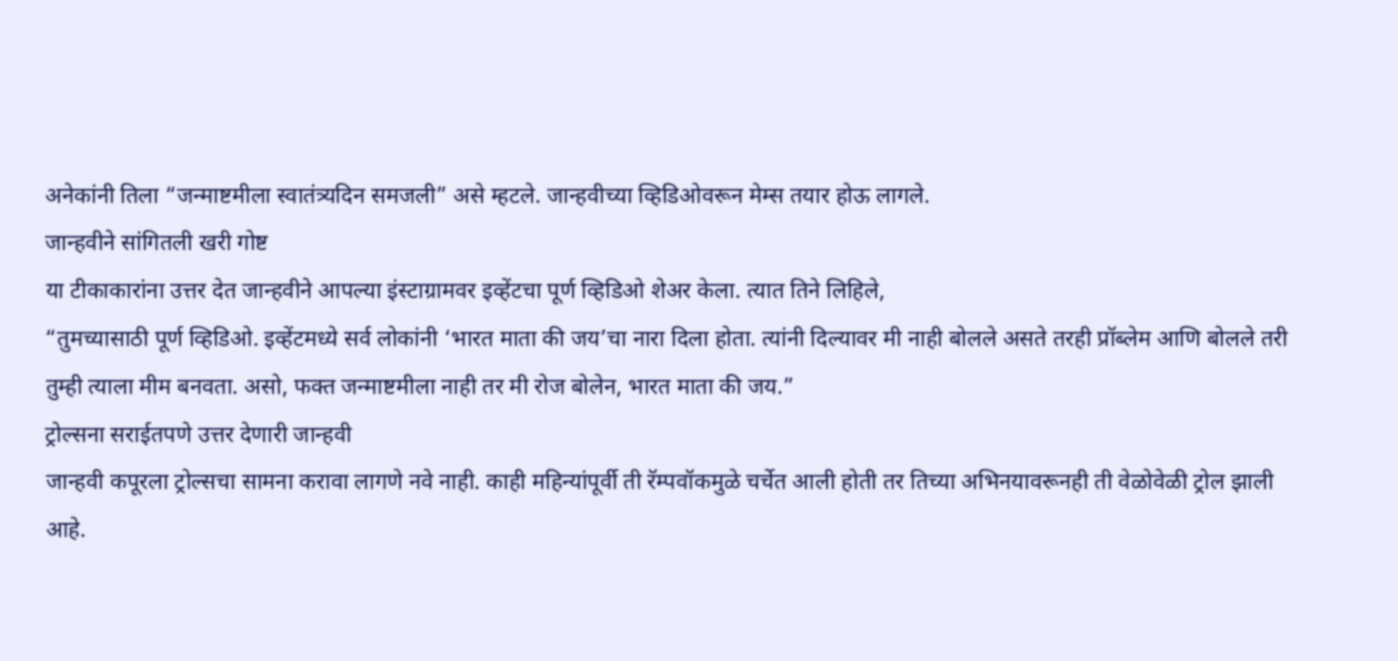अनेकांनी तिला “जन्माष्टमीला स्वातंत्र्यदिन समजली” असे म्हटले. जान्हवीच्या व्हिडिओवरून मेम्स तयार होऊ लागले.
जान्हवीने सांगितली खरी गोष्ट
या टीकाकारांना उत्तर देत जान्हवीने आपल्या इंस्टाग्रामवर इव्हेंटचा पूर्ण व्हिडिओ शेअर केला. त्यात तिने लिहिले,
“तुमच्यासाठी पूर्ण व्हिडिओ. इव्हेंटमध्ये सर्व लोकांनी ‘भारत माता की जय’चा नारा दिला होता. त्यांनी दिल्यावर मी नाही बोलले असते तरही प्रॉब्लेम आणि बोलले तरी तुम्ही त्याला मीम बनवता. असो, फक्त जन्माष्टमीला नाही तर मी रोज बोलेन, भारत माता की जय.”
ट्रोल्सना सराईतपणे उत्तर देणारी जान्हवी
जान्हवी कपूरला ट्रोल्सचा सामना करावा लागणे नवे नाही. काही महिन्यांपूर्वी ती रॅम्पवॉकमुळे चर्चेत आली होती तर तिच्या अभिनयावरूनही ती वेळोवेळी ट्रोल झाली आहे.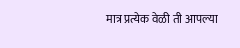मात्र प्रत्येक वेळी ती आपल्या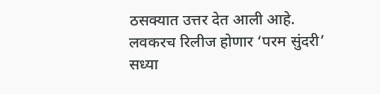ठसक्यात उत्तर देत आली आहे.
लवकरच रिलीज होणार ‘परम सुंदरी’
सध्या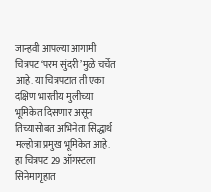जान्हवी आपल्या आगामी चित्रपट ‘परम सुंदरी’मुळे चर्चेत आहे. या चित्रपटात ती एका दक्षिण भारतीय मुलीच्या भूमिकेत दिसणार असून तिच्यासोबत अभिनेता सिद्धार्थ मल्होत्रा प्रमुख भूमिकेत आहे. हा चित्रपट 29 ऑगस्टला सिनेमागृहात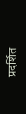प्रदर्शित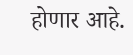होणार आहे.